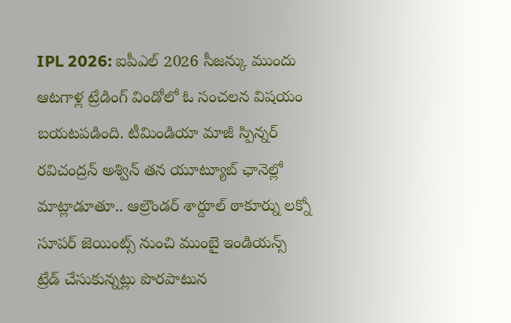IPL 2026: ఐపీఎల్ 2026 సీజన్కు ముందు ఆటగాళ్ల ట్రేడింగ్ విండోలో ఓ సంచలన విషయం బయటపడింది. టీమిండియా మాజీ స్పిన్నర్ రవిచంద్రన్ అశ్విన్ తన యూట్యూబ్ ఛానెల్లో మాట్లాడూతూ.. ఆల్రౌండర్ శార్దూల్ ఠాకూర్ను లక్నో సూపర్ జెయింట్స్ నుంచి ముంబై ఇండియన్స్ ట్రేడ్ చేసుకున్నట్లు పొరపాటున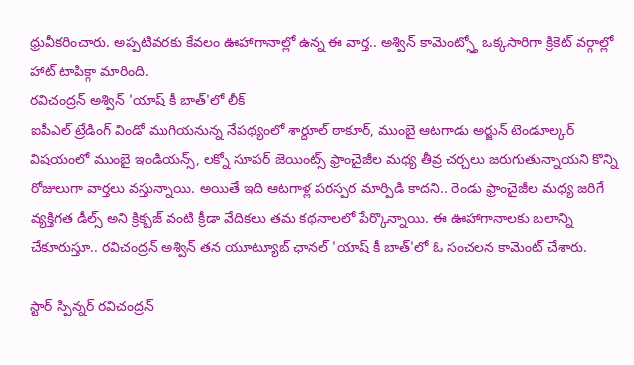ధ్రువీకరించారు. అప్పటివరకు కేవలం ఊహాగానాల్లో ఉన్న ఈ వార్త.. అశ్విన్ కామెంట్స్తో ఒక్కసారిగా క్రికెట్ వర్గాల్లో హాట్ టాపిక్గా మారింది.
రవిచంద్రన్ అశ్విన్ 'యాష్ కీ బాత్'లో లీక్
ఐపీఎల్ ట్రేడింగ్ విండో ముగియనున్న నేపథ్యంలో శార్దూల్ ఠాకూర్, ముంబై ఆటగాడు అర్జున్ టెండూల్కర్ విషయంలో ముంబై ఇండియన్స్, లక్నో సూపర్ జెయింట్స్ ఫ్రాంచైజీల మధ్య తీవ్ర చర్చలు జరుగుతున్నాయని కొన్ని రోజులుగా వార్తలు వస్తున్నాయి. అయితే ఇది ఆటగాళ్ల పరస్పర మార్పిడి కాదని.. రెండు ఫ్రాంచైజీల మధ్య జరిగే వ్యక్తిగత డీల్స్ అని క్రిక్బజ్ వంటి క్రీడా వేదికలు తమ కథనాలలో పేర్కొన్నాయి. ఈ ఊహాగానాలకు బలాన్ని చేకూరుస్తూ.. రవిచంద్రన్ అశ్విన్ తన యూట్యూబ్ ఛానల్ 'యాష్ కీ బాత్'లో ఓ సంచలన కామెంట్ చేశారు.

స్టార్ స్పిన్నర్ రవిచంద్రన్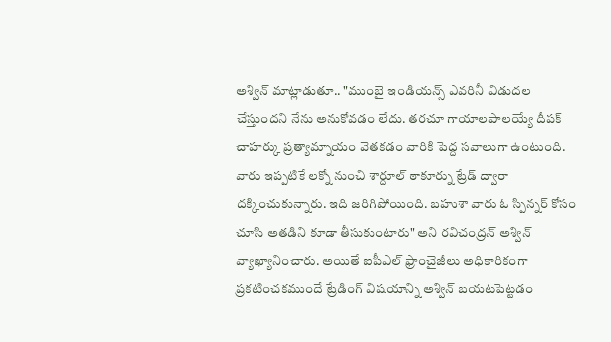అశ్విన్ మాట్లాడుతూ.. "ముంబై ఇండియన్స్ ఎవరినీ విడుదల చేస్తుందని నేను అనుకోవడం లేదు. తరచూ గాయాలపాలయ్యే దీపక్ చాహర్కు ప్రత్యామ్నాయం వెతకడం వారికి పెద్ద సవాలుగా ఉంటుంది. వారు ఇప్పటికే లక్నో నుంచి శార్దూల్ ఠాకూర్ను ట్రేడ్ ద్వారా దక్కించుకున్నారు. ఇది జరిగిపోయింది. బహుశా వారు ఓ స్పిన్నర్ కోసం చూసి అతడిని కూడా తీసుకుంటారు" అని రవిచంద్రన్ అశ్విన్ వ్యాఖ్యానించారు. అయితే ఐపీఎల్ ఫ్రాంచైజీలు అధికారికంగా ప్రకటించకముందే ట్రేడింగ్ విషయాన్ని అశ్విన్ బయటపెట్టడం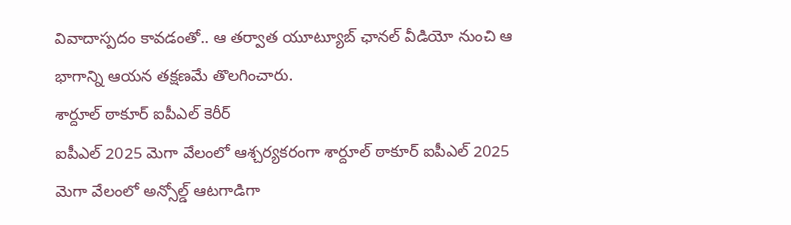వివాదాస్పదం కావడంతో.. ఆ తర్వాత యూట్యూబ్ ఛానల్ వీడియో నుంచి ఆ భాగాన్ని ఆయన తక్షణమే తొలగించారు.
శార్దూల్ ఠాకూర్ ఐపీఎల్ కెరీర్
ఐపీఎల్ 2025 మెగా వేలంలో ఆశ్చర్యకరంగా శార్దూల్ ఠాకూర్ ఐపీఎల్ 2025 మెగా వేలంలో అన్సోల్డ్ ఆటగాడిగా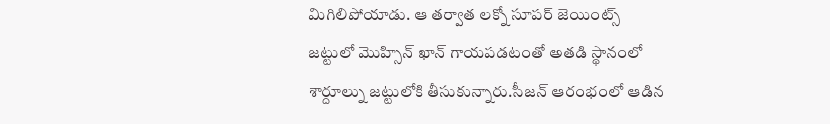మిగిలిపోయాడు. ఆ తర్వాత లక్నో సూపర్ జెయింట్స్ జట్టులో మొహ్సిన్ ఖాన్ గాయపడటంతో అతడి స్థానంలో శార్దూల్ను జట్టులోకి తీసుకున్నారు.సీజన్ ఆరంభంలో ఆడిన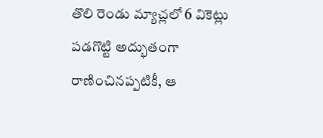తొలి రెండు మ్యాచ్లలో 6 వికెట్లు పడగొట్టి అద్భుతంగా రాణించినప్పటికీ, ఆ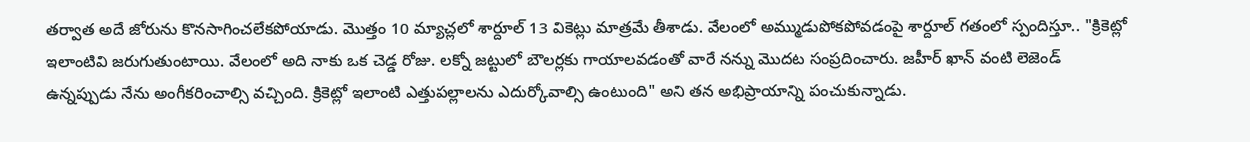తర్వాత అదే జోరును కొనసాగించలేకపోయాడు. మొత్తం 10 మ్యాచ్లలో శార్దూల్ 13 వికెట్లు మాత్రమే తీశాడు. వేలంలో అమ్ముడుపోకపోవడంపై శార్దూల్ గతంలో స్పందిస్తూ.. "క్రికెట్లో ఇలాంటివి జరుగుతుంటాయి. వేలంలో అది నాకు ఒక చెడ్డ రోజు. లక్నో జట్టులో బౌలర్లకు గాయాలవడంతో వారే నన్ను మొదట సంప్రదించారు. జహీర్ ఖాన్ వంటి లెజెండ్ ఉన్నప్పుడు నేను అంగీకరించాల్సి వచ్చింది. క్రికెట్లో ఇలాంటి ఎత్తుపల్లాలను ఎదుర్కోవాల్సి ఉంటుంది" అని తన అభిప్రాయాన్ని పంచుకున్నాడు.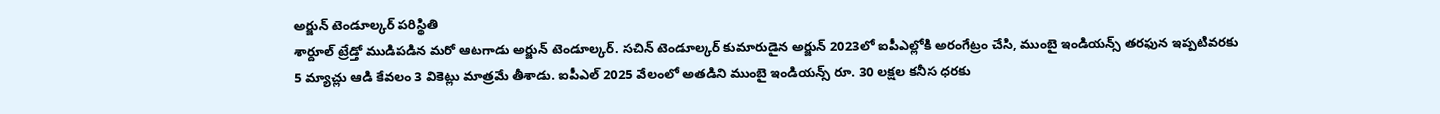అర్జున్ టెండూల్కర్ పరిస్థితి
శార్దూల్ ట్రేడ్తో ముడిపడిన మరో ఆటగాడు అర్జున్ టెండూల్కర్. సచిన్ టెండూల్కర్ కుమారుడైన అర్జున్ 2023లో ఐపీఎల్లోకి అరంగేట్రం చేసి, ముంబై ఇండియన్స్ తరఫున ఇప్పటివరకు 5 మ్యాచ్లు ఆడి కేవలం 3 వికెట్లు మాత్రమే తీశాడు. ఐపీఎల్ 2025 వేలంలో అతడిని ముంబై ఇండియన్స్ రూ. 30 లక్షల కనీస ధరకు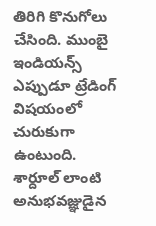తిరిగి కొనుగోలు చేసింది. ముంబై ఇండియన్స్ ఎప్పుడూ ట్రేడింగ్ విషయంలో చురుకుగా ఉంటుంది. శార్దూల్ లాంటి అనుభవజ్ఞుడైన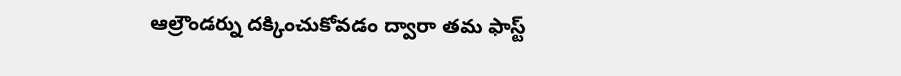ఆల్రౌండర్ను దక్కించుకోవడం ద్వారా తమ ఫాస్ట్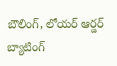బౌలింగ్, లోయర్ ఆర్డర్ బ్యాటింగ్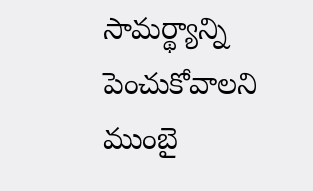సామర్థ్యాన్ని పెంచుకోవాలని ముంబై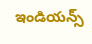ఇండియన్స్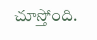చూస్తోంది.